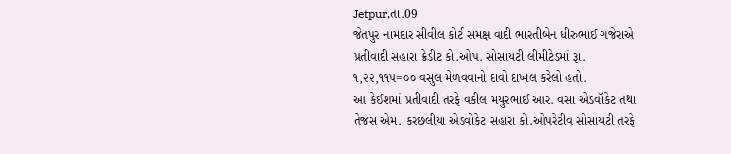Jetpur,તા.09
જેતપુર નામદાર સીવીલ કોર્ટ સમક્ષ વાદી ભારતીબેન ધીરુભાઈ ગજેરાએ પ્રતીવાદી સહારા ક્રેડીટ કો.ઓપ. સોસાયટી લીમીટેડમાં રૂા. ૧,૨૨,૧૧૫=૦૦ વસુલ મેળવવાનો દાવો દાખલ કરેલો હતો.
આ કેઈશમાં પ્રતીવાદી તરફે વકીલ મયુરભાઈ આર. વસા એડવૉકેટ તથા તેજસ એમ. કરછલીયા એડવોકેટ સહારા કો.ઓપરેટીવ સોસાયટી તરફે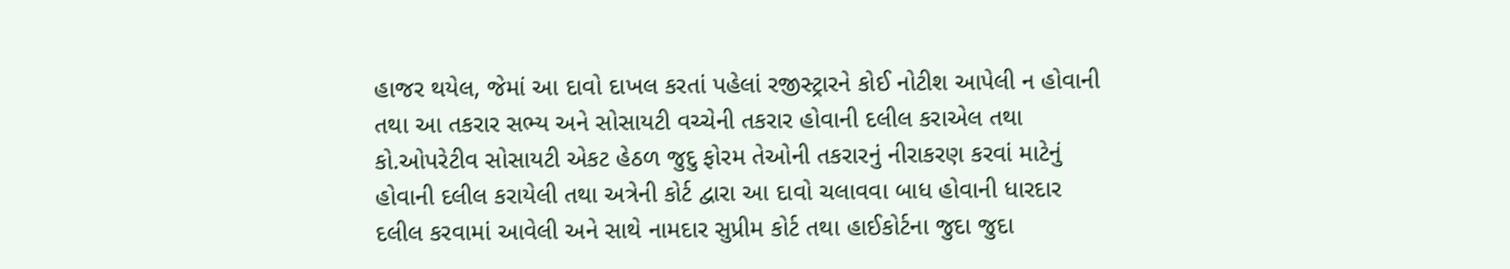હાજર થયેલ, જેમાં આ દાવો દાખલ કરતાં પહેલાં રજીસ્ટ્રારને કોઈ નોટીશ આપેલી ન હોવાની તથા આ તકરાર સભ્ય અને સોસાયટી વચ્ચેની તકરાર હોવાની દલીલ કરાએલ તથા કો.ઓપરેટીવ સોસાયટી એકટ હેઠળ જુદુ ફોરમ તેઓની તકરારનું નીરાકરણ કરવાં માટેનું હોવાની દલીલ કરાયેલી તથા અત્રેની કોર્ટ દ્વારા આ દાવો ચલાવવા બાધ હોવાની ધારદાર દલીલ કરવામાં આવેલી અને સાથે નામદાર સુપ્રીમ કોર્ટ તથા હાઈકોર્ટના જુદા જુદા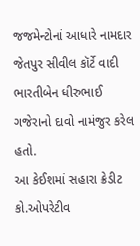જજમેન્ટોનાં આધારે નામદાર જેતપુર સીવીલ કૉર્ટે વાદી ભારતીબેન ધીરુભાઈ ગજેરાનો દાવો નામંજુર કરેલ હતો.
આ કેઈશમાં સહારા ક્રેડીટ કો.ઓપરેટીવ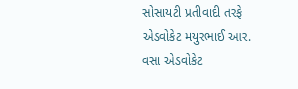સોસાયટી પ્રતીવાદી તરફે એડવોકેટ મયુરભાઈ આર. વસા એડવોકેટ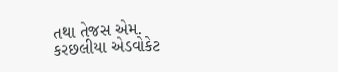તથા તેજસ એમ. કરછલીયા એડવોકેટ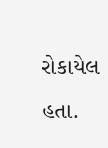રોકાયેલ હતા.